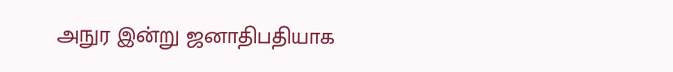அநுர இன்று ஜனாதிபதியாக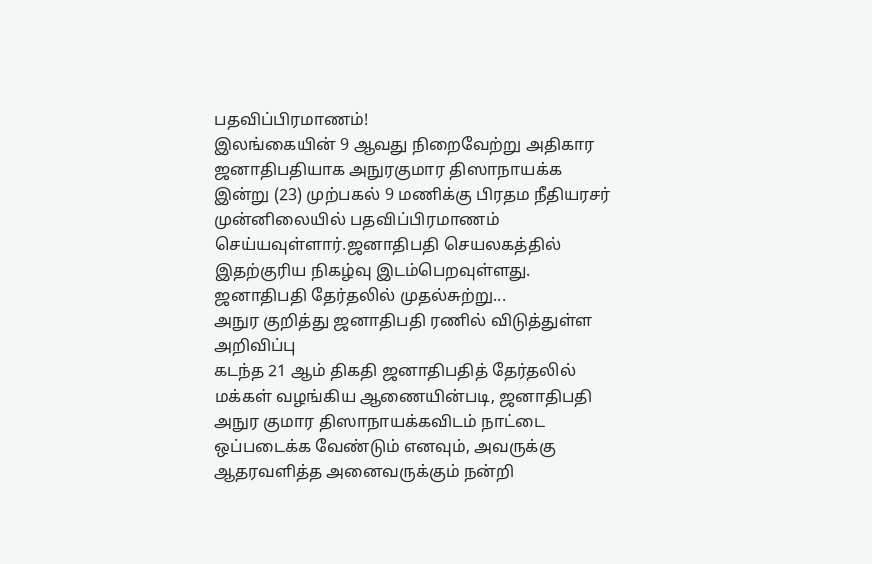பதவிப்பிரமாணம்!
இலங்கையின் 9 ஆவது நிறைவேற்று அதிகார ஜனாதிபதியாக அநுரகுமார திஸாநாயக்க இன்று (23) முற்பகல் 9 மணிக்கு பிரதம நீதியரசர் முன்னிலையில் பதவிப்பிரமாணம் செய்யவுள்ளார்.ஜனாதிபதி செயலகத்தில் இதற்குரிய நிகழ்வு இடம்பெறவுள்ளது.
ஜனாதிபதி தேர்தலில் முதல்சுற்று...
அநுர குறித்து ஜனாதிபதி ரணில் விடுத்துள்ள அறிவிப்பு
கடந்த 21 ஆம் திகதி ஜனாதிபதித் தேர்தலில் மக்கள் வழங்கிய ஆணையின்படி, ஜனாதிபதி அநுர குமார திஸாநாயக்கவிடம் நாட்டை ஒப்படைக்க வேண்டும் எனவும், அவருக்கு ஆதரவளித்த அனைவருக்கும் நன்றி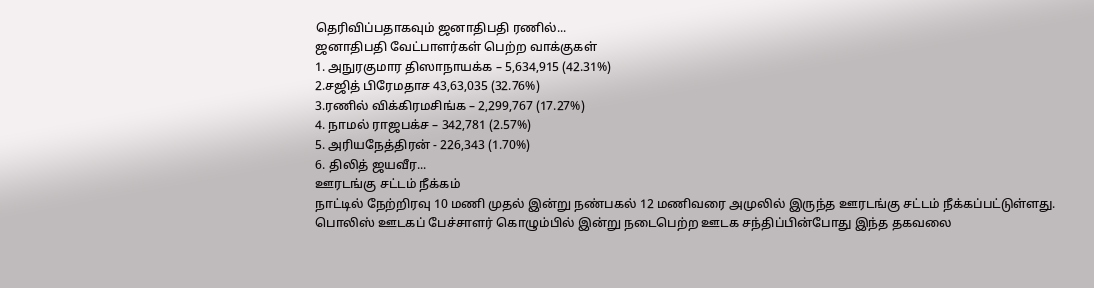தெரிவிப்பதாகவும் ஜனாதிபதி ரணில்...
ஜனாதிபதி வேட்பாளர்கள் பெற்ற வாக்குகள்
1. அநுரகுமார திஸாநாயக்க – 5,634,915 (42.31%)
2.சஜித் பிரேமதாச 43,63,035 (32.76%)
3.ரணில் விக்கிரமசிங்க – 2,299,767 (17.27%)
4. நாமல் ராஜபக்ச – 342,781 (2.57%)
5. அரியநேத்திரன் - 226,343 (1.70%)
6. திலித் ஜயவீர...
ஊரடங்கு சட்டம் நீக்கம்
நாட்டில் நேற்றிரவு 10 மணி முதல் இன்று நண்பகல் 12 மணிவரை அமுலில் இருந்த ஊரடங்கு சட்டம் நீக்கப்பட்டுள்ளது.
பொலிஸ் ஊடகப் பேச்சாளர் கொழும்பில் இன்று நடைபெற்ற ஊடக சந்திப்பின்போது இந்த தகவலை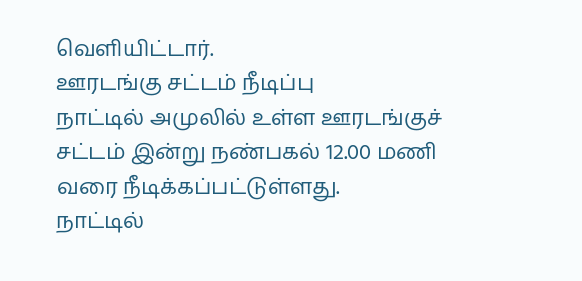வெளியிட்டார்.
ஊரடங்கு சட்டம் நீடிப்பு
நாட்டில் அமுலில் உள்ள ஊரடங்குச் சட்டம் இன்று நண்பகல் 12.00 மணி வரை நீடிக்கப்பட்டுள்ளது.
நாட்டில்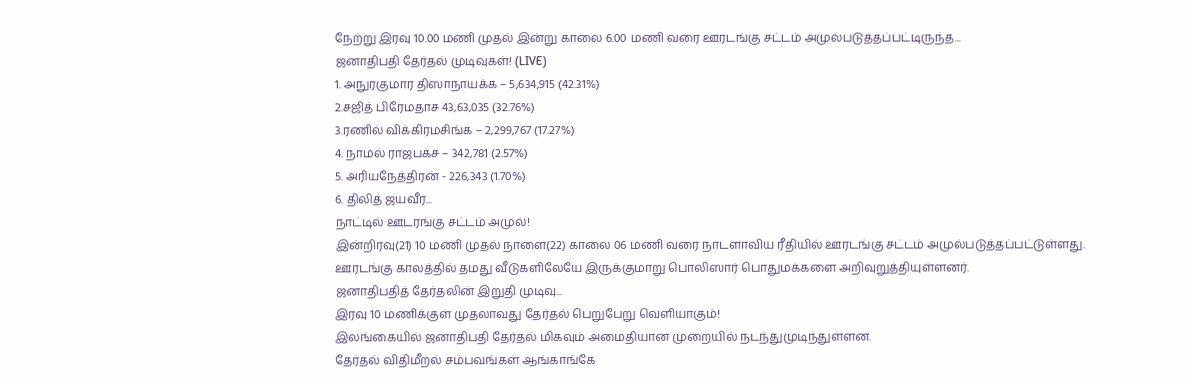நேற்று இரவு 10.00 மணி முதல் இன்று காலை 6.00 மணி வரை ஊரடங்கு சட்டம் அமுல்படுத்தப்பட்டிருந்த...
ஜனாதிபதி தேர்தல் முடிவுகள்! (LIVE)
1. அநுரகுமார திஸாநாயக்க – 5,634,915 (42.31%)
2.சஜித் பிரேமதாச 43,63,035 (32.76%)
3.ரணில் விக்கிரமசிங்க – 2,299,767 (17.27%)
4. நாமல் ராஜபக்ச – 342,781 (2.57%)
5. அரியநேத்திரன் - 226,343 (1.70%)
6. திலித் ஜயவீர...
நாட்டில் ஊடரங்கு சட்டம் அமுல்!
இன்றிரவு(21) 10 மணி முதல் நாளை(22) காலை 06 மணி வரை நாடளாவிய ரீதியில் ஊரடங்கு சட்டம் அமுல்படுத்தப்பட்டுள்ளது.
ஊரடங்கு காலத்தில் தமது வீடுகளிலேயே இருக்குமாறு பொலிஸார் பொதுமக்களை அறிவுறுத்தியுள்ளனர்.
ஜனாதிபதித் தேர்தலின் இறுதி முடிவு...
இரவு 10 மணிக்குள் முதலாவது தேர்தல் பெறுபேறு வெளியாகும்!
இலங்கையில் ஜனாதிபதி தேர்தல் மிகவும் அமைதியான முறையில் நடந்துமுடிந்துள்ளன.
தேர்தல் விதிமீறல் சம்பவங்கள் ஆங்காங்கே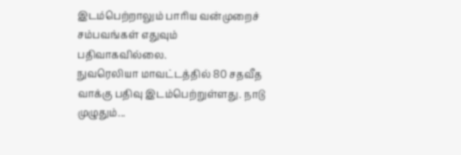இடம்பெற்றாலும் பாரிய வன்முறைச் சம்பவங்கள் எதுவும் பதிவாகவில்லை.
நுவரெலியா மாவட்டத்தில் 80 சதவீத வாக்கு பதிவு இடம்பெற்றுள்ளது. நாடு முழுதும்...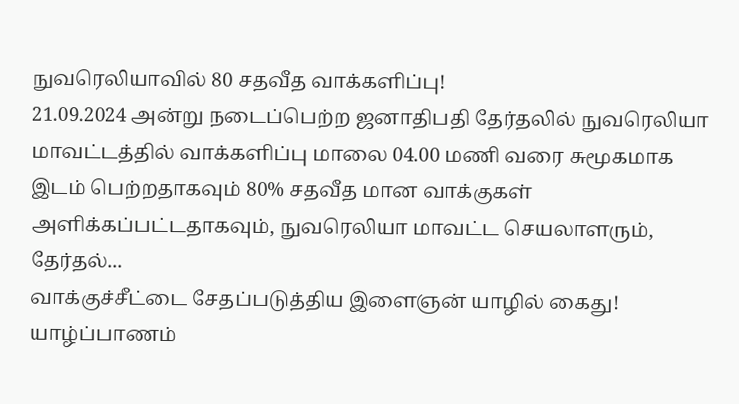நுவரெலியாவில் 80 சதவீத வாக்களிப்பு!
21.09.2024 அன்று நடைப்பெற்ற ஜனாதிபதி தேர்தலில் நுவரெலியா மாவட்டத்தில் வாக்களிப்பு மாலை 04.00 மணி வரை சுமூகமாக இடம் பெற்றதாகவும் 80% சதவீத மான வாக்குகள் அளிக்கப்பட்டதாகவும், நுவரெலியா மாவட்ட செயலாளரும், தேர்தல்...
வாக்குச்சீட்டை சேதப்படுத்திய இளைஞன் யாழில் கைது!
யாழ்ப்பாணம்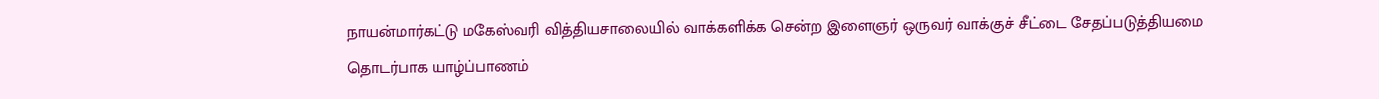நாயன்மார்கட்டு மகேஸ்வரி வித்தியசாலையில் வாக்களிக்க சென்ற இளைஞர் ஒருவர் வாக்குச் சீட்டை சேதப்படுத்தியமை தொடர்பாக யாழ்ப்பாணம்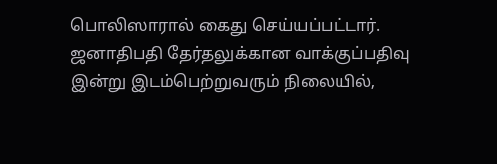பொலிஸாரால் கைது செய்யப்பட்டார்.
ஜனாதிபதி தேர்தலுக்கான வாக்குப்பதிவு இன்று இடம்பெற்றுவரும் நிலையில்,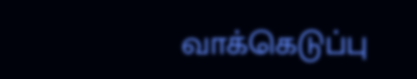வாக்கெடுப்பு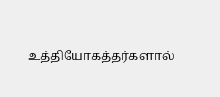உத்தியோகத்தர்களால்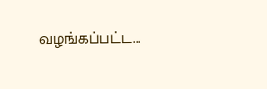வழங்கப்பட்ட...